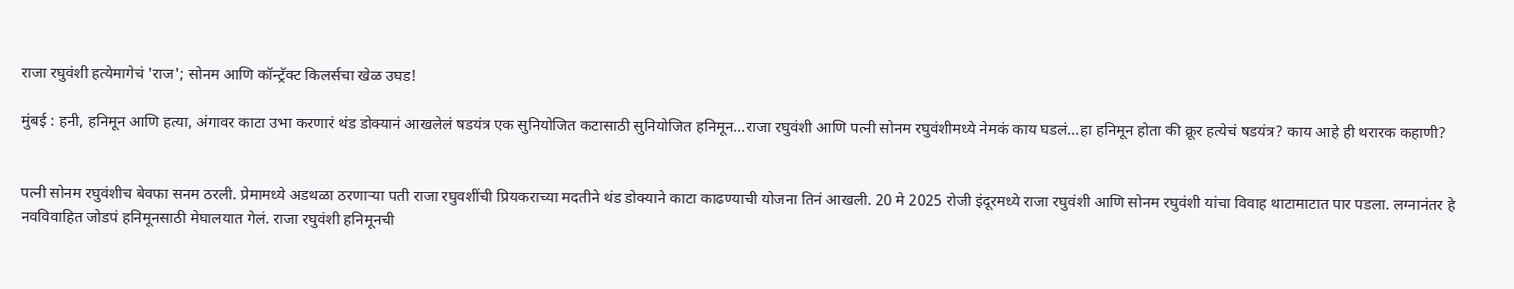राजा रघुवंशी हत्येमागेचं 'राज'; सोनम आणि कॉन्ट्रॅक्ट किलर्सचा खेळ उघड!

मुंबई : हनी, हनिमून आणि हत्या, अंगावर काटा उभा करणारं थंड डोक्यानं आखलेलं षडयंत्र एक सुनियोजित कटासाठी सुनियोजित हनिमून...राजा रघुवंशी आणि पत्नी सोनम रघुवंशीमध्ये नेमकं काय घडलं...हा हनिमून होता की क्रूर हत्येचं षडयंत्र? काय आहे ही थरारक कहाणी?


पत्नी सोनम रघुवंशीच बेवफा सनम ठरली. प्रेमामध्ये अडथळा ठरणाऱ्या पती राजा रघुवशींची प्रियकराच्या मदतीने थंड डोक्याने काटा काढण्याची योजना तिनं आखली. 20 मे 2025 रोजी इंदूरमध्ये राजा रघुवंशी आणि सोनम रघुवंशी यांचा विवाह थाटामाटात पार पडला. लग्नानंतर हे नवविवाहित जोडपं हनिमूनसाठी मेघालयात गेलं. राजा रघुवंशी हनिमूनची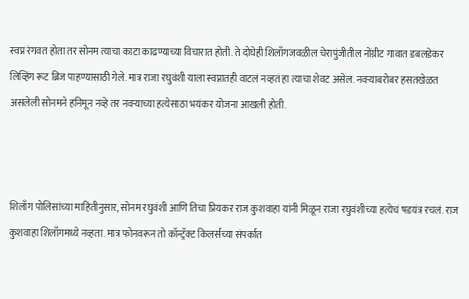स्वप्न रंगवत होता तर सोनम त्याचा काटा काढण्याच्या विचारात होती. ते दोघेही शिलाँगजवळील चेरापुंजीतील नोंग्रीट गावात डबलडेकर लिव्हिंग रूट ब्रिज पाहण्यासाठी गेले. मात्र राजा रघुवंशी याला स्वप्नातही वाटलं नव्हतं हा त्याचा शेवट असेल. नवऱ्याबरोबर हसतखेळत असलेली सोनमने हनिमून नव्हे तर नवऱ्याच्या हत्येसाठा भयंकर योजना आखली होती.



शिलाँग पोलिसांच्या माहितीनुसार, सोनम रघुवंशी आणि तिचा प्रियकर राज कुशवाहा यांनी मिळून राजा रघुवंशीच्या हत्येचं षडयंत्र रचलं. राज कुशवाहा शिलाँगमध्ये नव्हता. मात्र फोनवरून तो कॉन्ट्रॅक्ट किलर्सच्या संपर्कात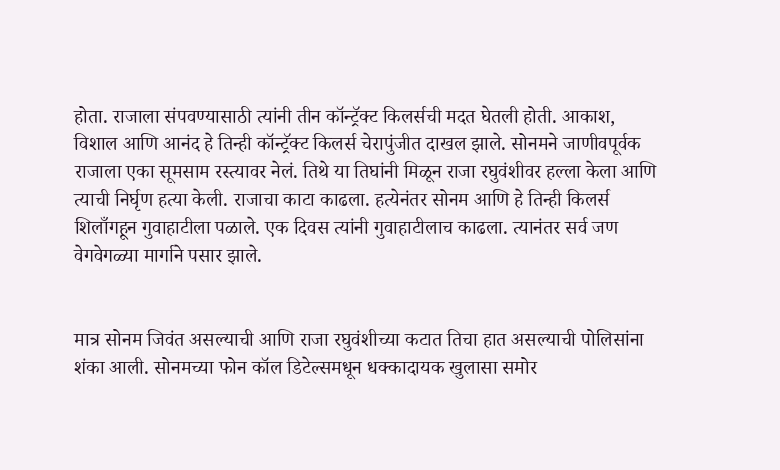होता. राजाला संपवण्यासाठी त्यांनी तीन कॉन्ट्रॅक्ट किलर्सची मदत घेतली होती. आकाश, विशाल आणि आनंद हे तिन्ही कॉन्ट्रॅक्ट किलर्स चेरापुंजीत दाखल झाले. सोनमने जाणीवपूर्वक राजाला एका सूमसाम रस्त्यावर नेलं. तिथे या तिघांनी मिळून राजा रघुवंशीवर हल्ला केला आणि त्याची निर्घृण हत्या केली. राजाचा काटा काढला. हत्येनंतर सोनम आणि हे तिन्ही किलर्स शिलाँगहून गुवाहाटीला पळाले. एक दिवस त्यांनी गुवाहाटीलाच काढला. त्यानंतर सर्व जण वेगवेगळ्या मार्गाने पसार झाले.


मात्र सोनम जिवंत असल्याची आणि राजा रघुवंशीच्या कटात तिचा हात असल्याची पोलिसांना शंका आली. सोनमच्या फोन कॉल डिटेल्समधून धक्कादायक खुलासा समोर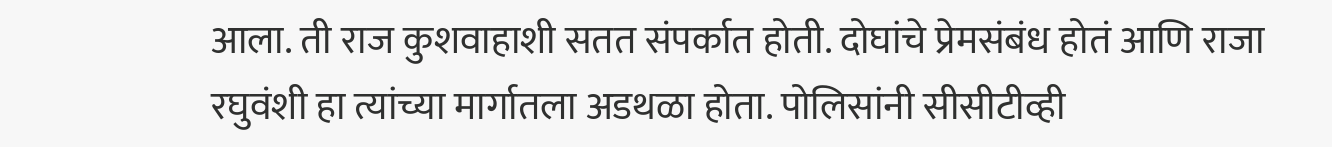आला. ती राज कुशवाहाशी सतत संपर्कात होती. दोघांचे प्रेमसंबंध होतं आणि राजा रघुवंशी हा त्यांच्या मार्गातला अडथळा होता. पोलिसांनी सीसीटीव्ही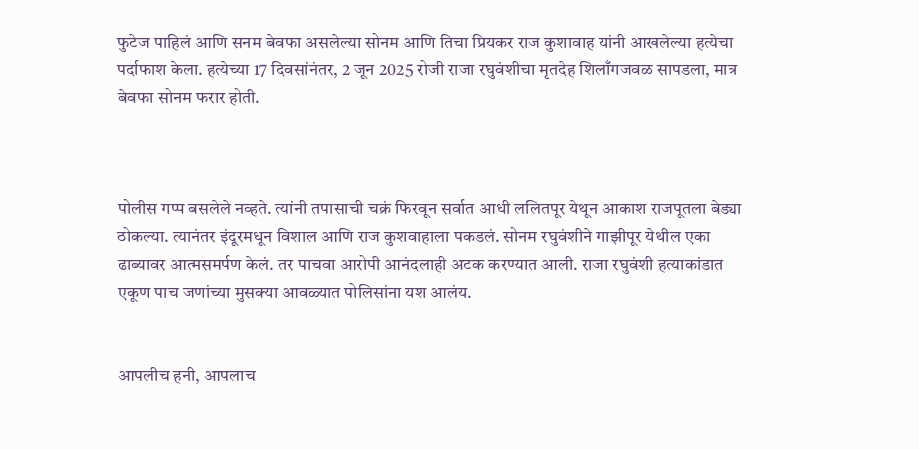फुटेज पाहिलं आणि सनम बेवफा असलेल्या सोनम आणि तिचा प्रियकर राज कुशावाह यांनी आखलेल्या हत्येचा पर्दाफाश केला. हत्येच्या 17 दिवसांनंतर, 2 जून 2025 रोजी राजा रघुवंशीचा मृतदेह शिलाँगजवळ सापडला, मात्र बेवफा सोनम फरार होती.



पोलीस गप्प बसलेले नव्हते. त्यांनी तपासाची चक्रं फिरवून सर्वात आधी ललितपूर येथून आकाश राजपूतला बेड्या ठोकल्या. त्यानंतर इंदूरमधून विशाल आणि राज कुशवाहाला पकडलं. सोनम रघुवंशीने गाझीपूर येथील एका ढाब्यावर आत्मसमर्पण केलं. तर पाचवा आरोपी आनंदलाही अटक करण्यात आली. राजा रघुवंशी हत्याकांडात एकूण पाच जणांच्या मुसक्या आवळ्यात पोलिसांना यश आलंय.


आपलीच हनी, आपलाच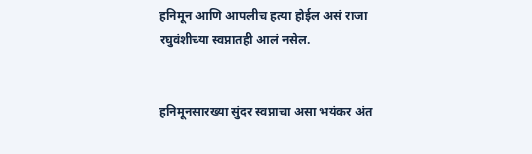हनिमून आणि आपलीच हत्या होईल असं राजा रघुवंशीच्या स्वप्नातही आलं नसेल.


हनिमूनसारख्या सुंदर स्वप्नाचा असा भयंकर अंत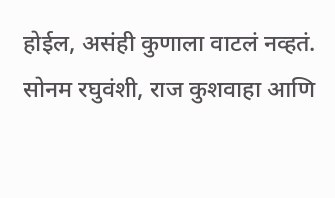होईल, असंही कुणाला वाटलं नव्हतं. सोनम रघुवंशी, राज कुशवाहा आणि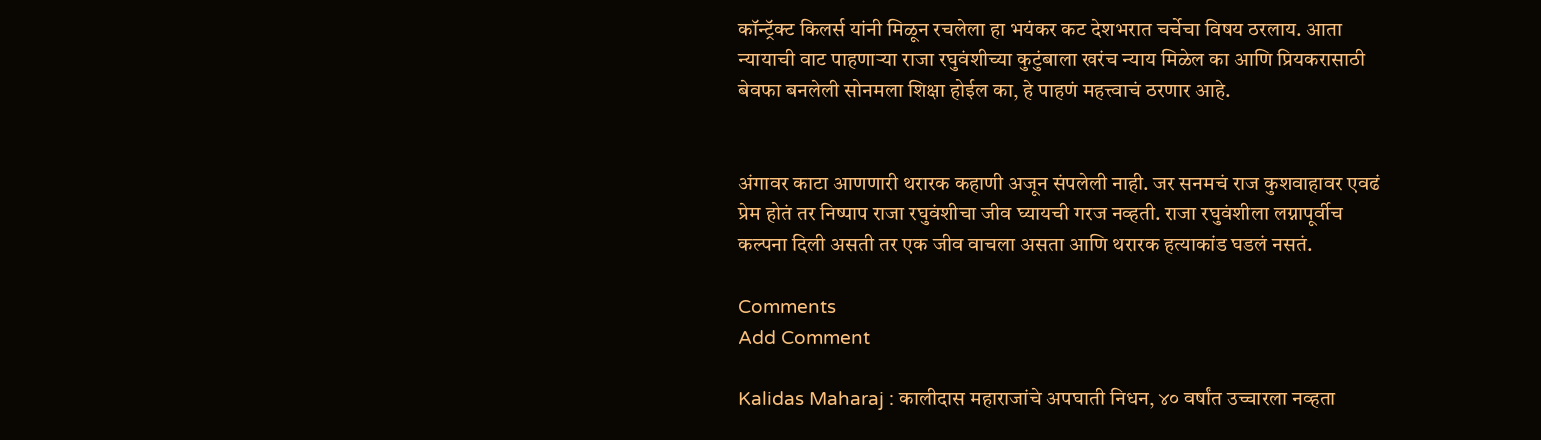कॉन्ट्रॅक्ट किलर्स यांनी मिळून रचलेला हा भयंकर कट देशभरात चर्चेचा विषय ठरलाय. आता न्यायाची वाट पाहणाऱ्या राजा रघुवंशीच्या कुटुंबाला खरंच न्याय मिळेल का आणि प्रियकरासाठी बेवफा बनलेली सोनमला शिक्षा होईल का, हे पाहणं महत्त्वाचं ठरणार आहे.


अंगावर काटा आणणारी थरारक कहाणी अजून संपलेली नाही. जर सनमचं राज कुशवाहावर एवढं प्रेम होतं तर निष्पाप राजा रघुवंशीचा जीव घ्यायची गरज नव्हती. राजा रघुवंशीला लग्नापूर्वीच कल्पना दिली असती तर एक जीव वाचला असता आणि थरारक हत्याकांड घडलं नसतं.

Comments
Add Comment

Kalidas Maharaj : कालीदास महाराजांचे अपघाती निधन, ४० वर्षांत उच्चारला नव्हता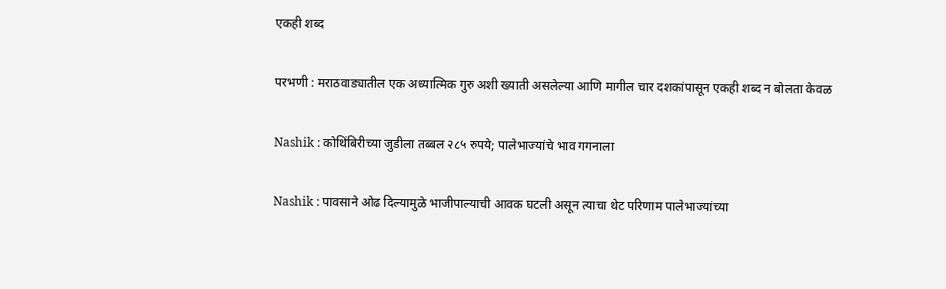एकही शब्द

परभणी : मराठवाड्यातील एक अध्यात्मिक गुरु अशी ख्याती असलेल्या आणि मागील चार दशकांपासून एकही शब्द न बोलता केवळ

Nashik : कोथिंबिरीच्या जुडीला तब्बल २८५ रुपये; पालेभाज्यांचे भाव गगनाला

Nashik : पावसाने ओढ दिल्यामुळे भाजीपाल्याची आवक घटली असून त्याचा थेट परिणाम पालेभाज्यांच्या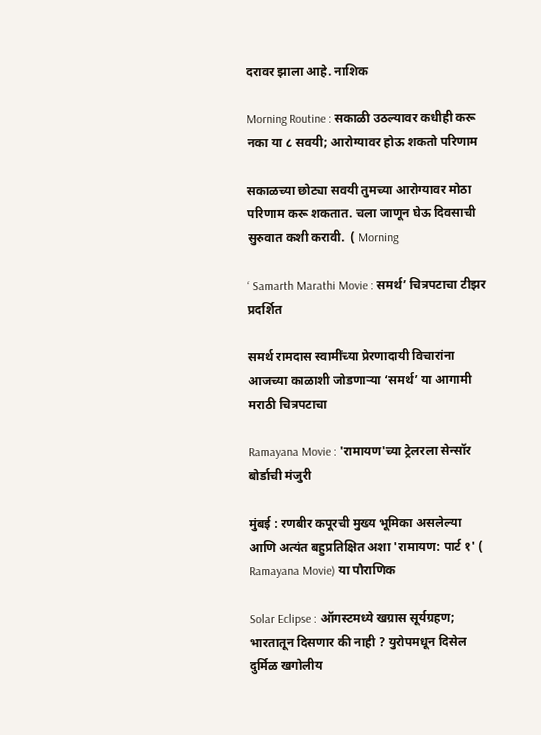दरावर झाला आहे. नाशिक

Morning Routine : सकाळी उठल्यावर कधीही करू नका या ८ सवयी; आरोग्यावर होऊ शकतो परिणाम

सकाळच्या छोट्या सवयी तुमच्या आरोग्यावर मोठा परिणाम करू शकतात. चला जाणून घेऊ दिवसाची सुरुवात कशी करावी.  ( Morning

‘ Samarth Marathi Movie : समर्थ’ चित्रपटाचा टीझर प्रदर्शित

समर्थ रामदास स्वामींच्या प्रेरणादायी विचारांना आजच्या काळाशी जोडणाऱ्या ‘समर्थ’ या आगामी मराठी चित्रपटाचा

Ramayana Movie : 'रामायण'च्या ट्रेलरला सेन्सॉर बोर्डाची मंजुरी

मुंबई : रणबीर कपूरची मुख्य भूमिका असलेल्या आणि अत्यंत बहुप्रतिक्षित अशा 'रामायण: पार्ट १' ( Ramayana Movie) या पौराणिक

Solar Eclipse : ऑगस्टमध्ये खग्रास सूर्यग्रहण; भारतातून दिसणार की नाही ? युरोपमधून दिसेल दुर्मिळ खगोलीय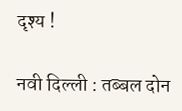दृश्य !

नवी दिल्ली : तब्बल दोन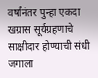वर्षांनंतर पुन्हा एकदा खग्रास सूर्यग्रहणाचे साक्षीदार होण्याची संधी जगाला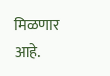मिळणार आहे.